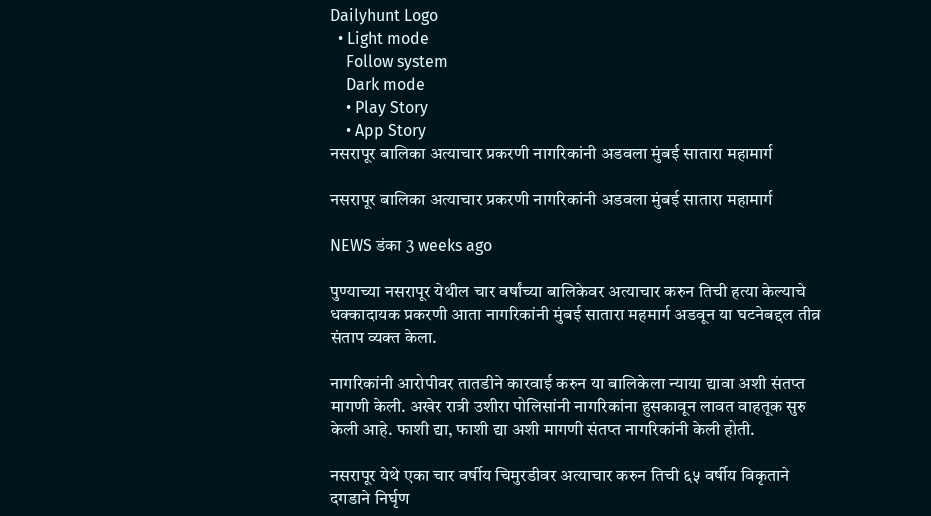Dailyhunt Logo
  • Light mode
    Follow system
    Dark mode
    • Play Story
    • App Story
नसरापूर बालिका अत्याचार प्रकरणी नागरिकांनी अडवला मुंबई सातारा महामार्ग

नसरापूर बालिका अत्याचार प्रकरणी नागरिकांनी अडवला मुंबई सातारा महामार्ग

NEWS डंका 3 weeks ago

पुण्याच्या नसरापूर येथील चार वर्षांच्या बालिकेवर अत्याचार करुन तिची हत्या केल्याचे धक्कादायक प्रकरणी आता नागरिकांनी मुंबई सातारा महमार्ग अडवून या घटनेबद्दल तीव्र संताप व्यक्त केला.

नागरिकांनी आरोपीवर तातडीने कारवाई करुन या बालिकेला न्याया द्यावा अशी संतप्त मागणी केली. अखेर रात्री उशीरा पोलिसांनी नागरिकांना हुसकावून लावत वाहतूक सुरु केली आहे. फाशी द्या, फाशी द्या अशी मागणी संतप्त नागरिकांनी केली होती.

नसरापूर येथे एका चार वर्षीय चिमुरडीवर अत्याचार करुन तिची ६५ वर्षीय विकृताने दगडाने निर्घृण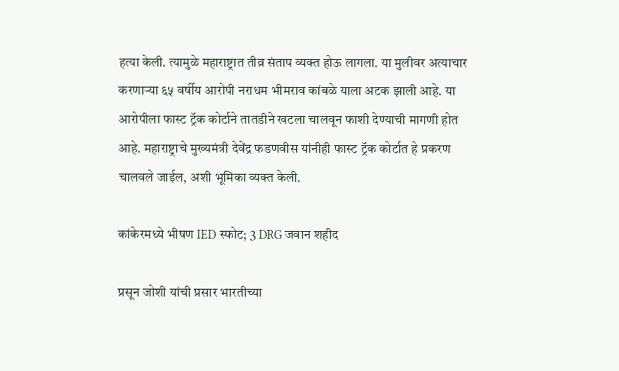हत्या केली. त्यामुळे महाराष्ट्रात तीव्र संताप व्यक्त होऊ लागला. या मुलीवर अत्याचार करणाऱ्या ६५ वर्षीय आरोपी नराधम भीमराव कांबळे याला अटक झाली आहे. या आरोपीला फास्ट ट्रॅक कोर्टाने तातडीने खटला चालवून फाशी देण्याची मागणी होत आहे. महाराष्ट्राचे मुख्यमंत्री देवेंद्र फडणवीस यांनीही फास्ट ट्रॅक कोर्टात हे प्रकरण चालवले जाईल, अशी भूमिका व्यक्त केली.

कांकेरमध्ये भीषण IED स्फोट; 3 DRG जवान शहीद

प्रसून जोशी यांची प्रसार भारतीच्या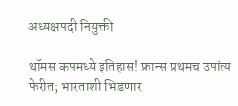अध्यक्षपदी नियुक्ती

थॉमस कपमध्ये इतिहास! फ्रान्स प्रथमच उपांत्य फेरीत; भारताशी भिडणार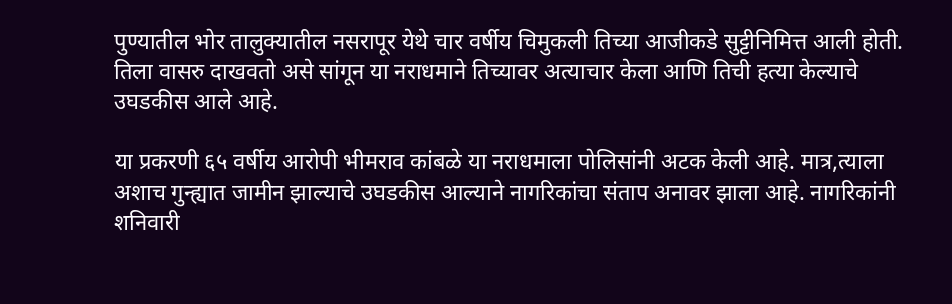पुण्यातील भोर तालुक्यातील नसरापूर येथे चार वर्षीय चिमुकली तिच्या आजीकडे सुट्टीनिमित्त आली होती. तिला वासरु दाखवतो असे सांगून या नराधमाने तिच्यावर अत्याचार केला आणि तिची हत्या केल्याचे उघडकीस आले आहे.

या प्रकरणी ६५ वर्षीय आरोपी भीमराव कांबळे या नराधमाला पोलिसांनी अटक केली आहे. मात्र,त्याला अशाच गुन्ह्यात जामीन झाल्याचे उघडकीस आल्याने नागरिकांचा संताप अनावर झाला आहे. नागरिकांनी शनिवारी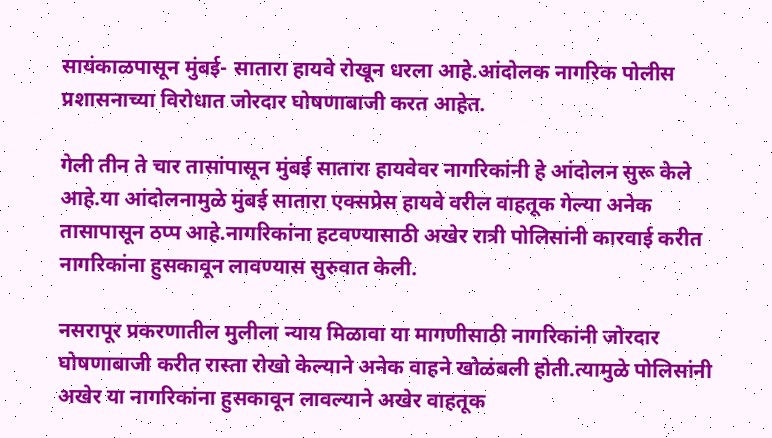सायंकाळपासून मुंबई- सातारा हायवे रोखून धरला आहे.आंदोलक नागरिक पोलीस प्रशासनाच्या विरोधात जोरदार घोषणाबाजी करत आहेत.

गेली तीन ते चार तासांपासून मुंबई सातारा हायवेवर नागरिकांनी हे आंदोलन सुरू केले आहे.या आंदोलनामुळे मुंबई सातारा एक्सप्रेस हायवे वरील वाहतूक गेल्या अनेक तासापासून ठप्प आहे.नागरिकांना हटवण्यासाठी अखेर रात्री पोलिसांनी कारवाई करीत नागरिकांना हुसकावून लावण्यास सुरुवात केली.

नसरापूर प्रकरणातील मुलीला न्याय मिळावा या मागणीसाठी नागरिकांनी जोरदार घोषणाबाजी करीत रास्ता रोखो केल्याने अनेक वाहने खोळंबली होती.त्यामुळे पोलिसांनी अखेर या नागरिकांना हुसकावून लावल्याने अखेर वाहतूक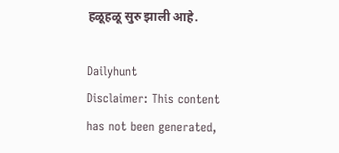हळूहळू सुरु झाली आहे.

Dailyhunt
Disclaimer: This content has not been generated,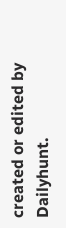created or edited by Dailyhunt.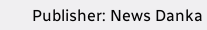Publisher: News Danka